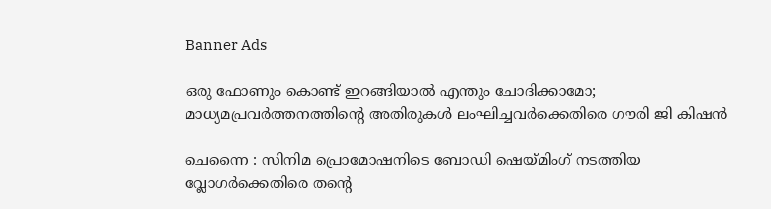Banner Ads

ഒരു ഫോണും കൊണ്ട് ഇറങ്ങിയാൽ എന്തും ചോദിക്കാമോ; മാധ്യമപ്രവർത്തനത്തിന്റെ അതിരുകൾ ലംഘിച്ചവർക്കെതിരെ ഗൗരി ജി കിഷൻ

ചെന്നൈ : സിനിമ പ്രൊമോഷനിടെ ബോഡി ഷെയ്മിംഗ് നടത്തിയ വ്ലോഗർക്കെതിരെ തന്റെ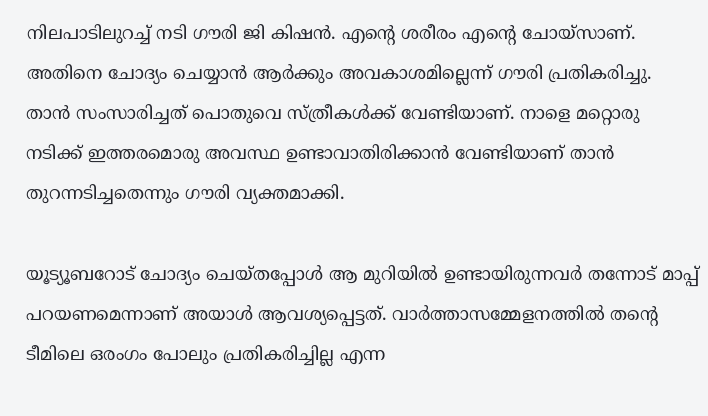നിലപാടിലുറച്ച് നടി ഗൗരി ജി കിഷൻ. എന്‍റെ ശരീരം എന്‍റെ ചോയ്സാണ്. അതിനെ ചോദ്യം ചെയ്യാന്‍ ആര്‍ക്കും അവകാശമില്ലെന്ന് ഗൗരി പ്രതികരിച്ചു. താൻ സംസാരിച്ചത് പൊതുവെ സ്ത്രീകൾക്ക് വേണ്ടിയാണ്. നാളെ മറ്റൊരു നടിക്ക് ഇത്തരമൊരു അവസ്ഥ ഉണ്ടാവാതിരിക്കാൻ വേണ്ടിയാണ് താൻ തുറന്നടിച്ചതെന്നും ഗൗരി വ്യക്തമാക്കി.

യൂട്യൂബറോട് ചോദ്യം ചെയ്തപ്പോൾ ആ മുറിയിൽ ഉണ്ടായിരുന്നവർ തന്നോട് മാപ്പ് പറയണമെന്നാണ് അയാൾ ആവശ്യപ്പെട്ടത്. വാർത്താസമ്മേളനത്തിൽ തന്റെ ടീമിലെ ഒരംഗം പോലും പ്രതികരിച്ചില്ല എന്ന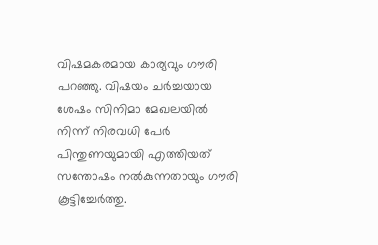വിഷമകരമായ കാര്യവും ഗൗരി പറഞ്ഞു. വിഷയം ചർച്ചയായ ശേഷം സിനിമാ മേഖലയിൽ നിന്ന് നിരവധി പേർ പിന്തുണയുമായി എത്തിയത് സന്തോഷം നൽകുന്നതായും ഗൗരി കൂട്ടിച്ചേർത്തു.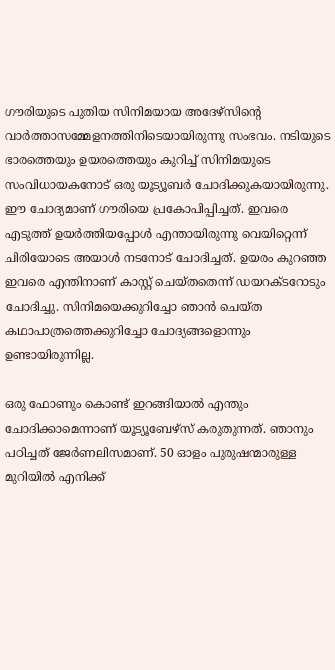ഗൗരിയുടെ പുതിയ സിനിമയായ അദേഴ്സിന്റെ വാർത്താസമ്മേളനത്തിനിടെയായിരുന്നു സംഭവം. നടിയുടെ ഭാരത്തെയും ഉയരത്തെയും കുറിച്ച് സിനിമയുടെ സംവിധായകനോട് ഒരു യൂട്യൂബർ ചോദിക്കുകയായിരുന്നു. ഈ ചോദ്യമാണ് ഗൗരിയെ പ്രകോപിപ്പിച്ചത്. ഇവരെ എടുത്ത് ഉയർത്തിയപ്പോൾ എന്തായിരുന്നു വെയിറ്റെന്ന് ചിരിയോടെ അയാൾ നടനോട് ചോദിച്ചത്. ഉയരം കുറഞ്ഞ ഇവരെ എന്തിനാണ് കാസ്റ്റ് ചെയ്തതെന്ന് ഡയറക്ടറോടും ചോദിച്ചു. സിനിമയെക്കുറിച്ചോ ഞാൻ ചെയ്ത കഥാപാത്രത്തെക്കുറിച്ചോ ചോദ്യങ്ങളൊന്നും ഉണ്ടായിരുന്നില്ല.

ഒരു ഫോണും കൊണ്ട് ഇറങ്ങിയാൽ എന്തും ചോദിക്കാമെന്നാണ് യൂട്യൂബേഴ്സ് കരുതുന്നത്. ഞാനും പഠിച്ചത് ജേർണലിസമാണ്. 50 ഓളം പുരുഷന്മാരുള്ള മുറിയിൽ എനിക്ക്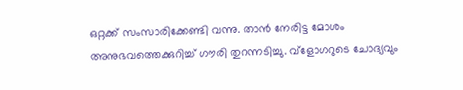ഒറ്റക്ക് സംസാരിക്കേണ്ടി വന്നു. താൻ നേരിട്ട മോശം അനുഭവത്തെക്കുറിച്ച് ഗൗരി തുറന്നടിച്ചു. വ്‌ളോഗറുടെ ചോദ്യവും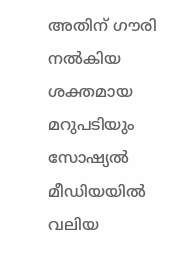അതിന് ഗൗരി നൽകിയ ശക്തമായ മറുപടിയും സോഷ്യൽ മീഡിയയിൽ വലിയ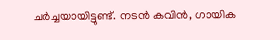ചർച്ചയായിട്ടുണ്ട്. നടൻ കവിൻ, ഗായിക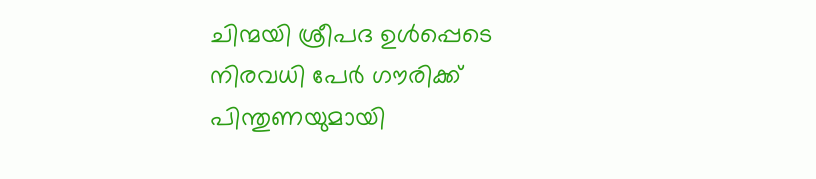ചിന്മയി ശ്രീപദ ഉൾപ്പെടെ നിരവധി പേർ ഗൗരിക്ക് പിന്തുണയുമായി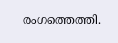രംഗത്തെത്തി.